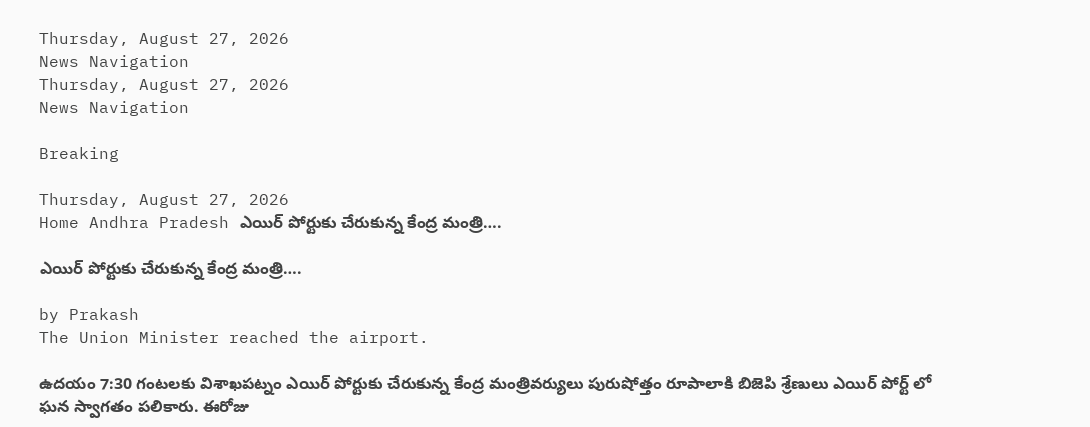Thursday, August 27, 2026
News Navigation
Thursday, August 27, 2026
News Navigation

Breaking

Thursday, August 27, 2026
Home Andhra Pradesh ఎయిర్ పోర్టుకు చేరుకున్న కేంద్ర మంత్రి….

ఎయిర్ పోర్టుకు చేరుకున్న కేంద్ర మంత్రి….

by Prakash
The Union Minister reached the airport.

ఉదయం 7:30 గంటలకు విశాఖపట్నం ఎయిర్ పోర్టుకు చేరుకున్న కేంద్ర మంత్రివర్యులు పురుషోత్తం రూపాలాకి బిజెపి శ్రేణులు ఎయిర్ పోర్ట్ లో ఘన స్వాగతం పలికారు. ఈరోజు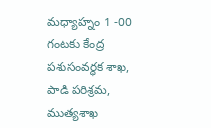మధ్యాహ్నం 1 -00 గంటకు కేంద్ర పశుసంవర్ధక శాఖ, పాడి పరిశ్రమ, ముత్యశాఖ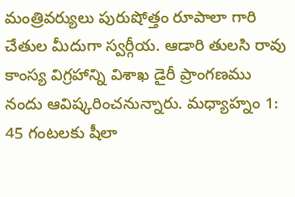మంత్రివర్యులు పురుషోత్తం రూపాలా గారి చేతుల మీదుగా స్వర్గీయ. ఆడారి తులసి రావు కాంస్య విగ్రహాన్ని విశాఖ డైరీ ప్రాంగణము నందు ఆవిష్కరించనున్నారు. మధ్యాహ్నం 1: 45 గంటలకు షీలా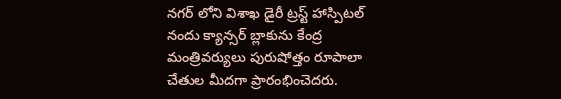నగర్ లోని విశాఖ డైరీ ట్రస్ట్ హాస్పిటల్ నందు క్యాన్సర్ బ్లాకును కేంద్ర మంత్రివర్యులు పురుషోత్తం రూపాలా చేతుల మీదగా ప్రారంభించెదరు.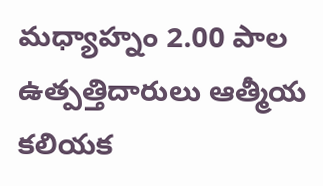మధ్యాహ్నం 2.00 పాల ఉత్పత్తిదారులు ఆత్మీయ కలియక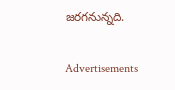జరగనున్నది.

Advertisements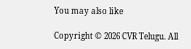You may also like

Copyright © 2026 CVR Telugu. All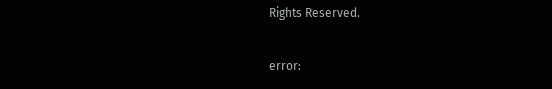Rights Reserved.

error: